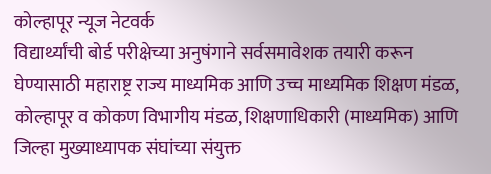कोल्हापूर न्यूज नेटवर्क
विद्यार्थ्यांची बोर्ड परीक्षेच्या अनुषंगाने सर्वसमावेशक तयारी करून घेण्यासाठी महाराष्ट्र राज्य माध्यमिक आणि उच्च माध्यमिक शिक्षण मंडळ, कोल्हापूर व कोकण विभागीय मंडळ, शिक्षणाधिकारी (माध्यमिक) आणि जिल्हा मुख्याध्यापक संघांच्या संयुक्त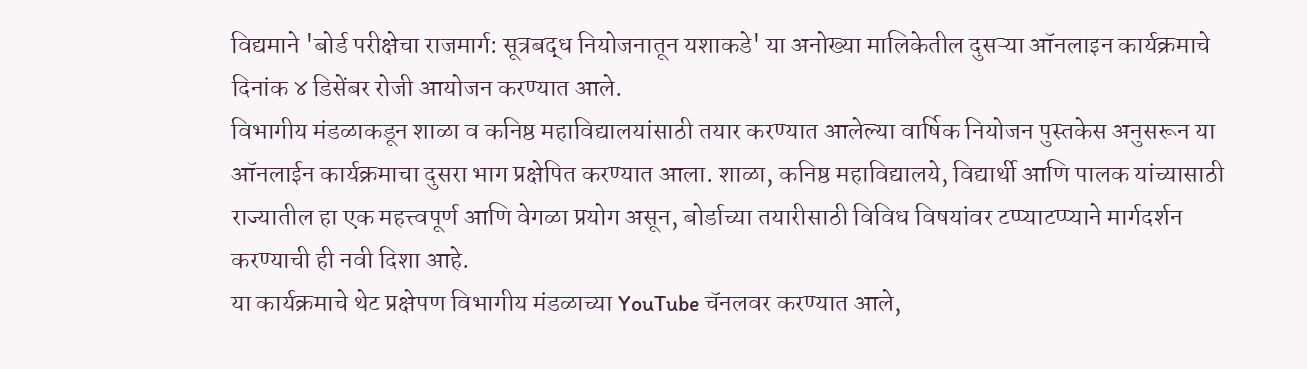विद्यमाने 'बोर्ड परीक्षेचा राजमार्ग: सूत्रबद्ध नियोजनातून यशाकडे' या अनोख्या मालिकेतील दुसऱ्या ऑनलाइन कार्यक्रमाचे दिनांक ४ डिसेंबर रोजी आयोजन करण्यात आले.
विभागीय मंडळाकडून शाळा व कनिष्ठ महाविद्यालयांसाठी तयार करण्यात आलेल्या वार्षिक नियोजन पुस्तकेस अनुसरून या ऑनलाईन कार्यक्रमाचा दुसरा भाग प्रक्षेपित करण्यात आला. शाळा, कनिष्ठ महाविद्यालये, विद्यार्थी आणि पालक यांच्यासाठी राज्यातील हा एक महत्त्वपूर्ण आणि वेगळा प्रयोग असून, बोर्डाच्या तयारीसाठी विविध विषयांवर टप्प्याटप्प्याने मार्गदर्शन करण्याची ही नवी दिशा आहे.
या कार्यक्रमाचे थेट प्रक्षेपण विभागीय मंडळाच्या YouTube चॅनलवर करण्यात आले,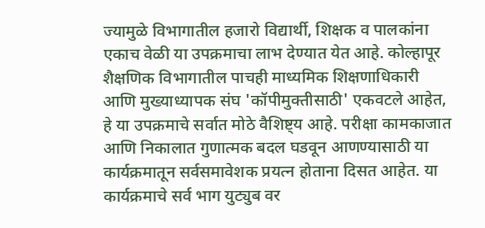ज्यामुळे विभागातील हजारो विद्यार्थी, शिक्षक व पालकांना एकाच वेळी या उपक्रमाचा लाभ देण्यात येत आहे. कोल्हापूर शैक्षणिक विभागातील पाचही माध्यमिक शिक्षणाधिकारी आणि मुख्याध्यापक संघ 'कॉपीमुक्तीसाठी' एकवटले आहेत, हे या उपक्रमाचे सर्वात मोठे वैशिष्ट्य आहे. परीक्षा कामकाजात आणि निकालात गुणात्मक बदल घडवून आणण्यासाठी या कार्यक्रमातून सर्वसमावेशक प्रयत्न होताना दिसत आहेत. या कार्यक्रमाचे सर्व भाग युट्युब वर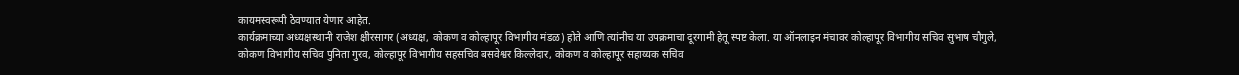कायमस्वरूपी ठेवण्यात येणार आहेत.
कार्यक्रमाच्या अध्यक्षस्थानी राजेश क्षीरसागर (अध्यक्ष, कोकण व कोल्हापूर विभागीय मंडळ) होते आणि त्यांनीच या उपक्रमाचा दूरगामी हेतू स्पष्ट केला. या ऑनलाइन मंचावर कोल्हापूर विभागीय सचिव सुभाष चौगुले, कोकण विभागीय सचिव पुनिता गुरव, कोल्हापूर विभागीय सहसचिव बसवेश्वर किल्लेदार, कोकण व कोल्हापूर सहाय्यक सचिव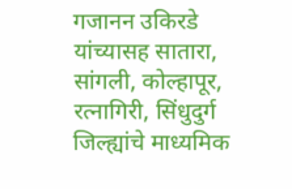गजानन उकिरडे यांच्यासह सातारा, सांगली, कोल्हापूर, रत्नागिरी, सिंधुदुर्ग जिल्ह्यांचे माध्यमिक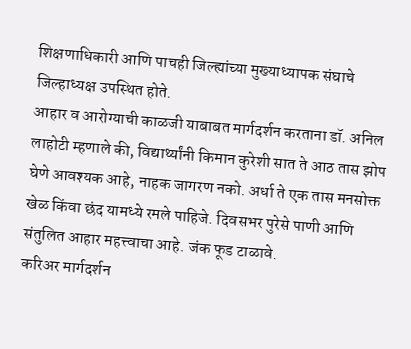शिक्षणाधिकारी आणि पाचही जिल्ह्यांच्या मुख्याध्यापक संघाचे जिल्हाध्यक्ष उपस्थित होते.
आहार व आरोग्याची काळजी याबाबत मार्गदर्शन करताना डॉ. अनिल लाहोटी म्हणाले की, विद्यार्थ्यांनी किमान कुरेशी सात ते आठ तास झोप घेणे आवश्यक आहे, नाहक जागरण नको. अर्धा ते एक तास मनसोक्त खेळ किंवा छंद यामध्ये रमले पाहिजे. दिवसभर पुरेसे पाणी आणि संतुलित आहार महत्त्वाचा आहे. जंक फूड टाळावे.
करिअर मार्गदर्शन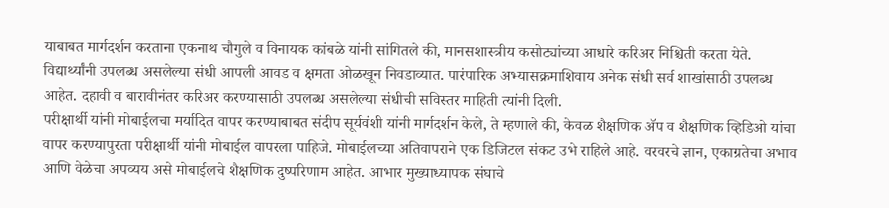याबाबत मार्गदर्शन करताना एकनाथ चौगुले व विनायक कांबळे यांनी सांगितले की, मानसशास्त्रीय कसोट्यांच्या आधारे करिअर निश्चिती करता येते. विद्यार्थ्यांनी उपलब्ध असलेल्या संधी आपली आवड व क्षमता ओळखून निवडाव्यात. पारंपारिक अभ्यासक्रमाशिवाय अनेक संधी सर्व शाखांसाठी उपलब्ध आहेत. दहावी व बारावीनंतर करिअर करण्यासाठी उपलब्ध असलेल्या संधीची सविस्तर माहिती त्यांनी दिली.
परीक्षार्थी यांनी मोबाईलचा मर्यादित वापर करण्याबाबत संदीप सूर्यवंशी यांनी मार्गदर्शन केले, ते म्हणाले की, केवळ शैक्षणिक ॲप व शैक्षणिक व्हिडिओ यांचा वापर करण्यापुरता परीक्षार्थी यांनी मोबाईल वापरला पाहिजे. मोबाईलच्या अतिवापराने एक डिजिटल संकट उभे राहिले आहे. वरवरचे ज्ञान, एकाग्रतेचा अभाव आणि वेळेचा अपव्यय असे मोबाईलचे शैक्षणिक दुष्परिणाम आहेत. आभार मुख्याध्यापक संघाचे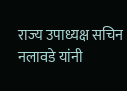राज्य उपाध्यक्ष सचिन नलावडे यांनी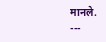मानले.
---